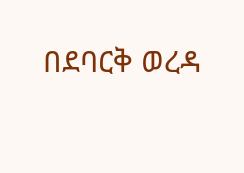በደባርቅ ወረዳ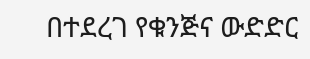በተደረገ የቁንጅና ውድድር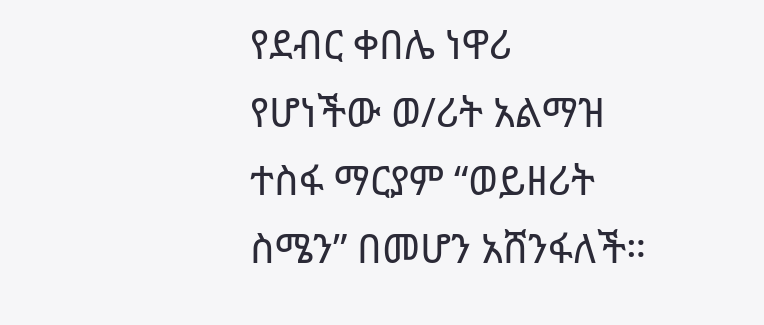የደብር ቀበሌ ነዋሪ የሆነችው ወ/ሪት አልማዝ ተስፋ ማርያም “ወይዘሪት ስሜን” በመሆን አሸንፋለች።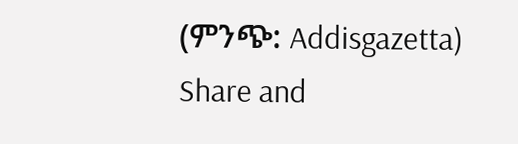(ምንጭ: Addisgazetta) Share and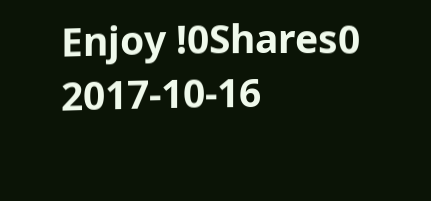Enjoy !0Shares0 2017-10-16